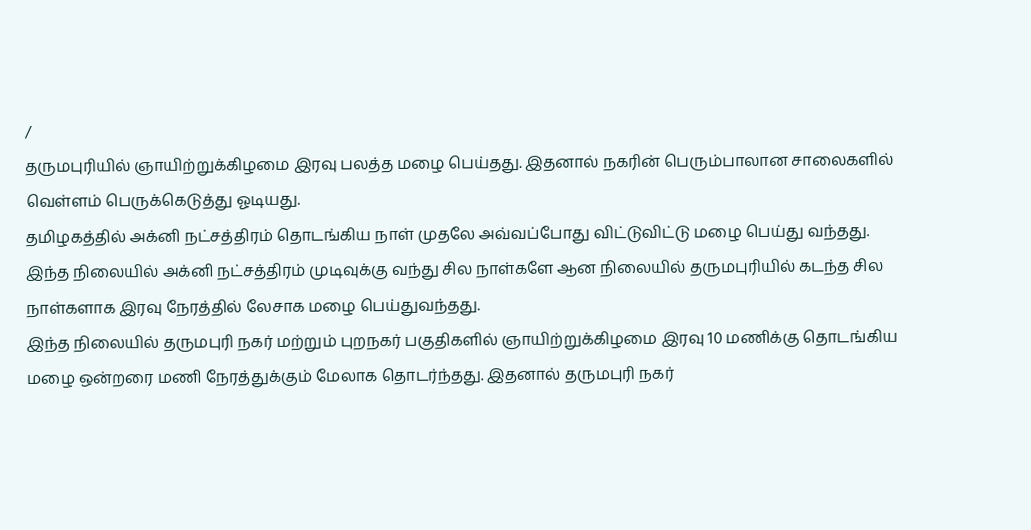/
தருமபுரியில் ஞாயிற்றுக்கிழமை இரவு பலத்த மழை பெய்தது. இதனால் நகரின் பெரும்பாலான சாலைகளில் வெள்ளம் பெருக்கெடுத்து ஓடியது.
தமிழகத்தில் அக்னி நட்சத்திரம் தொடங்கிய நாள் முதலே அவ்வப்போது விட்டுவிட்டு மழை பெய்து வந்தது. இந்த நிலையில் அக்னி நட்சத்திரம் முடிவுக்கு வந்து சில நாள்களே ஆன நிலையில் தருமபுரியில் கடந்த சில நாள்களாக இரவு நேரத்தில் லேசாக மழை பெய்துவந்தது.
இந்த நிலையில் தருமபுரி நகர் மற்றும் புறநகர் பகுதிகளில் ஞாயிற்றுக்கிழமை இரவு 10 மணிக்கு தொடங்கிய மழை ஒன்றரை மணி நேரத்துக்கும் மேலாக தொடர்ந்தது. இதனால் தருமபுரி நகர்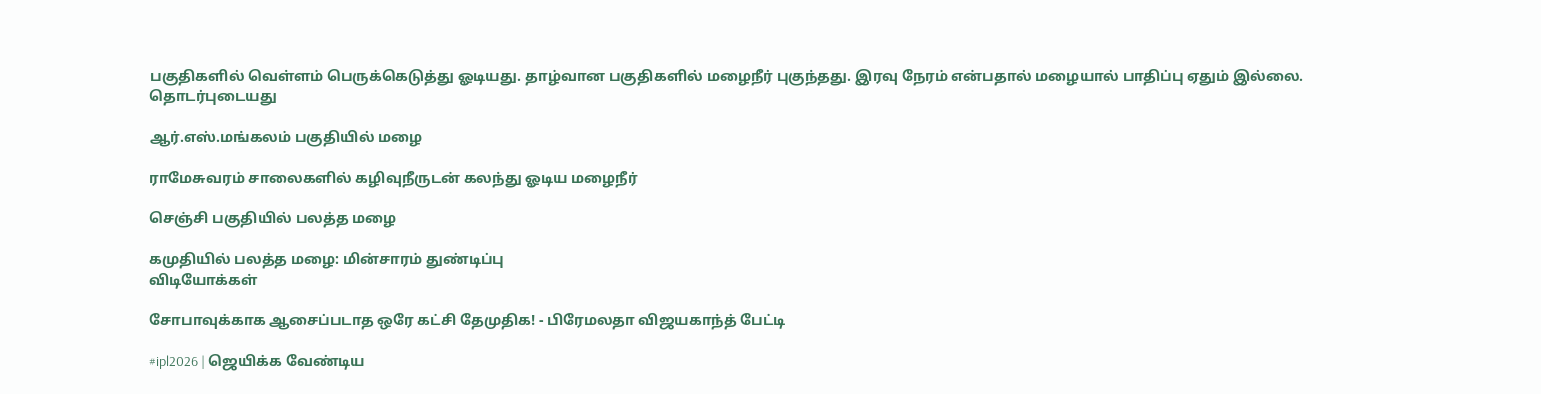பகுதிகளில் வெள்ளம் பெருக்கெடுத்து ஓடியது. தாழ்வான பகுதிகளில் மழைநீர் புகுந்தது. இரவு நேரம் என்பதால் மழையால் பாதிப்பு ஏதும் இல்லை.
தொடர்புடையது

ஆர்.எஸ்.மங்கலம் பகுதியில் மழை

ராமேசுவரம் சாலைகளில் கழிவுநீருடன் கலந்து ஓடிய மழைநீர்

செஞ்சி பகுதியில் பலத்த மழை

கமுதியில் பலத்த மழை: மின்சாரம் துண்டிப்பு
விடியோக்கள்

சோபாவுக்காக ஆசைப்படாத ஒரே கட்சி தேமுதிக! - பிரேமலதா விஜயகாந்த் பேட்டி

#ipl2026 | ஜெயிக்க வேண்டிய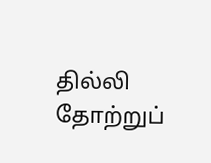தில்லி தோற்றுப்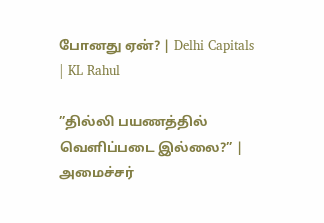போனது ஏன்? | Delhi Capitals | KL Rahul

”தில்லி பயணத்தில் வெளிப்படை இல்லை?” | அமைச்சர்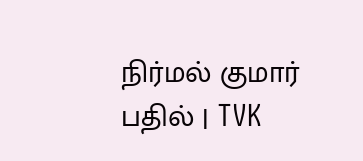நிர்மல் குமார் பதில் | TVK